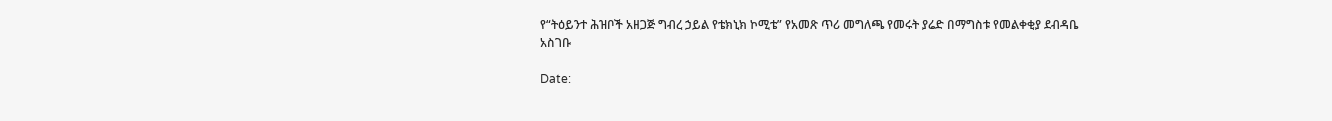የ“ትዕይንተ ሕዝቦች አዘጋጅ ግብረ ኃይል የቴክኒክ ኮሚቴ” የአመጽ ጥሪ መግለጫ የመሩት ያሬድ በማግስቱ የመልቀቂያ ደብዳቤ አስገቡ

Date: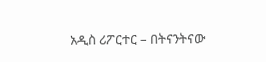አዲስ ሪፖርተር – በትናንትናው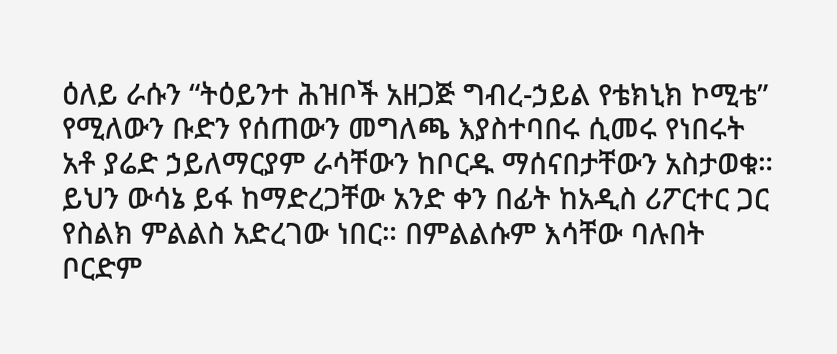ዕለይ ራሱን “ትዕይንተ ሕዝቦች አዘጋጅ ግብረ-ኃይል የቴክኒክ ኮሚቴ” የሚለውን ቡድን የሰጠውን መግለጫ እያስተባበሩ ሲመሩ የነበሩት አቶ ያሬድ ኃይለማርያም ራሳቸውን ከቦርዱ ማሰናበታቸውን አስታወቁ። ይህን ውሳኔ ይፋ ከማድረጋቸው አንድ ቀን በፊት ከአዲስ ሪፖርተር ጋር የስልክ ምልልስ አድረገው ነበር። በምልልሱም እሳቸው ባሉበት ቦርድም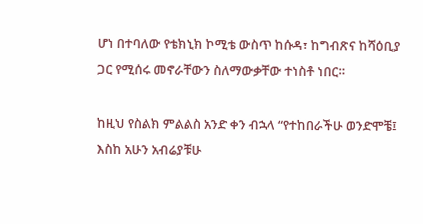ሆነ በተባለው የቴክኒክ ኮሚቴ ውስጥ ከሱዳ፣ ከግብጽና ከሻዕቢያ ጋር የሚሰሩ መኖራቸውን ስለማውቃቸው ተነስቶ ነበር።

ከዚህ የስልክ ምልልስ አንድ ቀን ብኋላ “የተከበራችሁ ወንድሞቼ፤ እስከ አሁን አብሬያቹሁ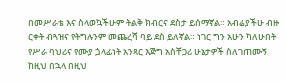በመሥራቴ እና ስላወኳችሁም ትልቅ ክብርና ደስታ ይሰማኛል። አብሬያችሁ ብዙ ርቀት ብጓዝና የትግሉንም መጨረሻ ባይ ደስ ይለኛል። ነገር ግን አሁን ካለሁበት የሥራ ባህሪና የሙያ ጏላፊነት አንጻር እጅግ አስቸጋሪ ሁኔታዎች ስለገጠሙኝ ከዚህ በኋላ በዚህ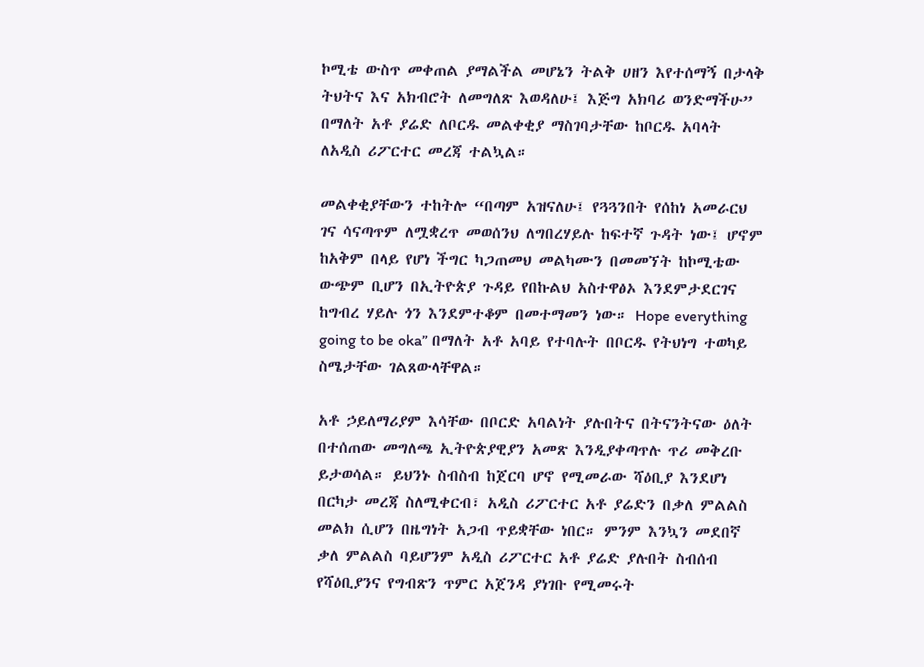ኮሚቴ ውስጥ መቀጠል ያማልችል መሆኔን ትልቅ ሀዘን እየተሰማኝ በታላቅ ትህትና እና አክብሮት ለመግለጽ እወዳለሁ፤ እጅግ አክባሪ ወንድማችሁ” በማለት አቶ ያሬድ ለቦርዱ መልቀቂያ ማስገባታቸው ከቦርዱ አባላት ለአዲስ ሪፖርተር መረጃ ተልኳል።

መልቀቂያቸውን ተከትሎ “በጣም አዝናለሁ፤ የጓጓንበት የሰከነ አመራርህ ገና ሳናጣጥም ለሟቋረጥ መወሰንህ ለግበረሃይሉ ከፍተኛ ጉዳት ነው፤ ሆኖም ከአቅም በላይ የሆነ ችግር ካጋጠመህ መልካሙን በመመኘት ከኮሚቴው ውጭም ቢሆን በኢትዮጵያ ጉዳይ የበኩልህ አስተዋፅኦ እንደምታደርገና ከግብረ ሃይሉ ጎን እንደምተቆም በመተማመን ነው። Hope everything going to be oka” በማለት አቶ አባይ የተባሉት በቦርዱ የትህነግ ተወካይ ስሜታቸው ገልጸውላቸዋል።

አቶ ኃይለማሪያም እሳቸው በቦርድ አባልነት ያሉበትና በትናንትናው ዕለት በተሰጠው መግለጫ ኢትዮጵያዊያን አመጽ እንዲያቀጣጥሉ ጥሪ መቅረቡ ይታወሳል። ይህንኑ ስብስብ ከጀርባ ሆኖ የሚመራው ሻዕቢያ እንደሆነ በርካታ መረጃ ስለሚቀርብ፣ አዲስ ሪፖርተር አቶ ያሬድን በቃለ ምልልስ መልክ ሲሆን በዜግነት አጋብ ጥይቋቸው ነበር። ምንም እንኳን መደበኛ ቃለ ምልልስ ባይሆንም አዲስ ሪፖርተር አቶ ያሬድ ያሉበት ስብሰብ የሻዕቢያንና የግብጽን ጥምር አጀንዳ ያነገቡ የሚመሩት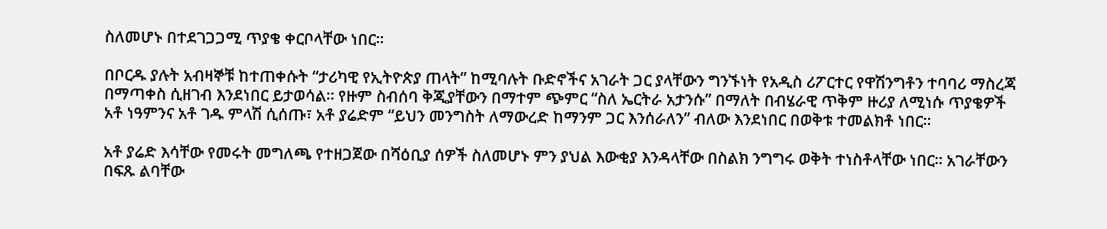ስለመሆኑ በተደገጋጋሚ ጥያቄ ቀርቦላቸው ነበር።

በቦርዱ ያሉት አብዛኞቹ ከተጠቀሱት “ታሪካዊ የኢትዮጵያ ጠላት” ከሚባሉት ቡድኖችና አገራት ጋር ያላቸውን ግንኙነት የአዲስ ሪፖርተር የዋሽንግቶን ተባባሪ ማስረጃ በማጣቀስ ሲዘገብ እንደነበር ይታወሳል። የዙም ስብሰባ ቅጂያቸውን በማተም ጭምር “ስለ ኤርትራ አታንሱ” በማለት በብሄራዊ ጥቅም ዙሪያ ለሚነሱ ጥያቄዎች አቶ ነዓምንና አቶ ገዱ ምላሽ ሲሰጡ፣ አቶ ያሬድም “ይህን መንግስት ለማውረድ ከማንም ጋር እንሰራለን” ብለው እንደነበር በወቅቱ ተመልክቶ ነበር።

አቶ ያሬድ እሳቸው የመሩት መግለጫ የተዘጋጀው በሻዕቢያ ሰዎች ስለመሆኑ ምን ያህል እውቂያ እንዳላቸው በስልክ ንግግሩ ወቅት ተነስቶላቸው ነበር። አገራቸውን በፍጹ ልባቸው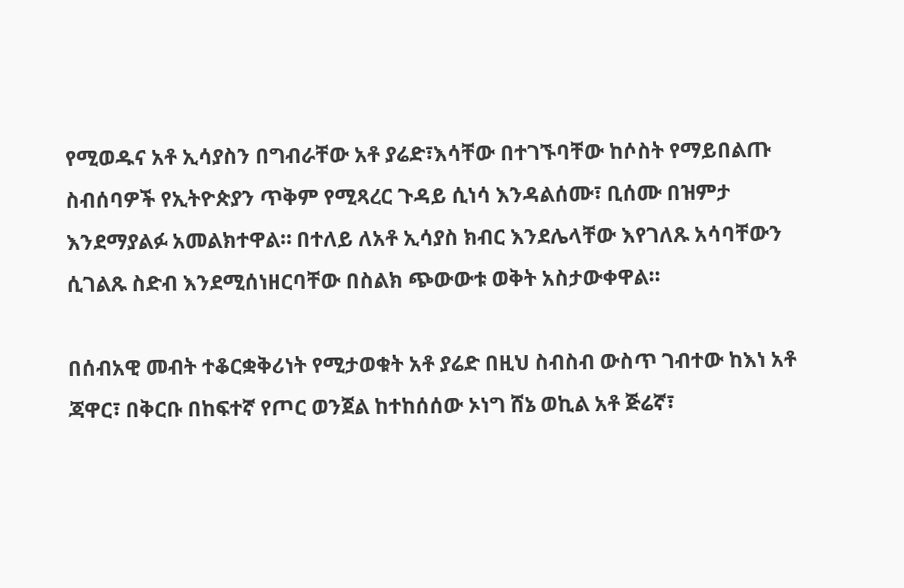የሚወዱና አቶ ኢሳያስን በግብራቸው አቶ ያሬድ፣እሳቸው በተገኙባቸው ከሶስት የማይበልጡ ስብሰባዎች የኢትዮጵያን ጥቅም የሚጻረር ጉዳይ ሲነሳ እንዳልሰሙ፣ ቢሰሙ በዝምታ እንደማያልፉ አመልክተዋል። በተለይ ለአቶ ኢሳያስ ክብር እንደሌላቸው እየገለጹ አሳባቸውን ሲገልጹ ስድብ እንደሚሰነዘርባቸው በስልክ ጭውውቱ ወቅት አስታውቀዋል።

በሰብአዊ መብት ተቆርቋቅሪነት የሚታወቁት አቶ ያሬድ በዚህ ስብስብ ውስጥ ገብተው ከእነ አቶ ጃዋር፣ በቅርቡ በከፍተኛ የጦር ወንጀል ከተከሰሰው ኦነግ ሸኔ ወኪል አቶ ጅሬኛ፣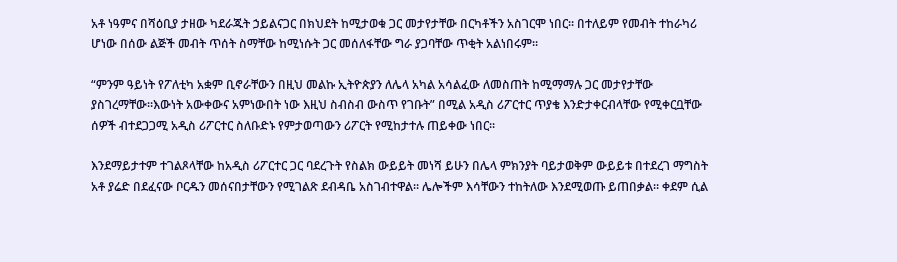አቶ ነዓምና በሻዕቢያ ታዘው ካደራጁት ኃይልናጋር በክህደት ከሚታወቁ ጋር መታየታቸው በርካቶችን አስገርሞ ነበር። በተለይም የመብት ተከራካሪ ሆነው በሰው ልጅች መብት ጥሰት ስማቸው ከሚነሱት ጋር መሰለፋቸው ግራ ያጋባቸው ጥቂት አልነበሩም።

“ምንም ዓይነት የፖለቲካ አቋም ቢኖራቸውን በዚህ መልኩ ኢትዮጵያን ለሌላ አካል አሳልፈው ለመስጠት ከሚማማሉ ጋር መታየታቸው ያስገረማቸው።እውነት አውቀውና አምነውበት ነው እዚህ ስብስብ ውስጥ የገቡት” በሚል አዲስ ሪፖርተር ጥያቄ እንድታቀርብላቸው የሚቀርቧቸው ሰዎች ብተደጋጋሚ አዲስ ሪፖርተር ስለቡድኑ የምታወጣውን ሪፖርት የሚከታተሉ ጠይቀው ነበር።

እንደማይታተም ተገልጾላቸው ከአዲስ ሪፖርተር ጋር ባደረጉት የስልክ ውይይት መነሻ ይሁን በሌላ ምክንያት ባይታወቅም ውይይቱ በተደረገ ማግስት አቶ ያሬድ በደፈናው ቦርዱን መሰናበታቸውን የሚገልጽ ደብዳቤ አስገብተዋል። ሌሎችም እሳቸውን ተከትለው እንደሚወጡ ይጠበቃል። ቀደም ሲል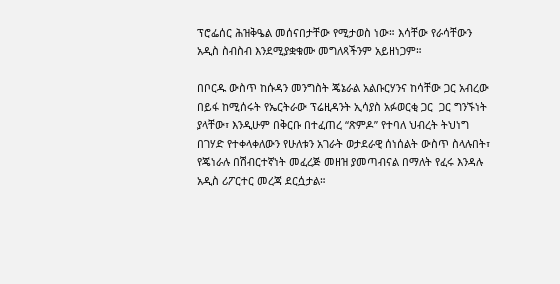ፕሮፌሰር ሕዝቅዔል መሰናበታቸው የሚታወስ ነው። እሳቸው የራሳቸውን አዲስ ስብስብ እንደሚያቋቁሙ መግለጻችንም አይዘነጋም።

በቦርዱ ውስጥ ከሱዳን መንግስት ጄኔራል አልቡርሃንና ከሳቸው ጋር አብረው በይፋ ከሚሰሩት የኤርትራው ፕሬዚዳንት ኢሳያስ አፉወርቂ ጋር  ጋር ግንኙነት ያላቸው፣ እንዲሁም በቅርቡ በተፈጠረ “ጽምዶ” የተባለ ህብረት ትህነግ በገሃድ የተቀላቀለውን የሁለቱን አገራት ወታደራዊ ሰነሰልት ውስጥ ስላሉበት፣ የጄነራሉ በሽብርተኛነት መፈረጅ መዘዝ ያመጣብናል በማለት የፈሩ እንዳሉ አዲስ ሪፖርተር መረጃ ደርሷታል።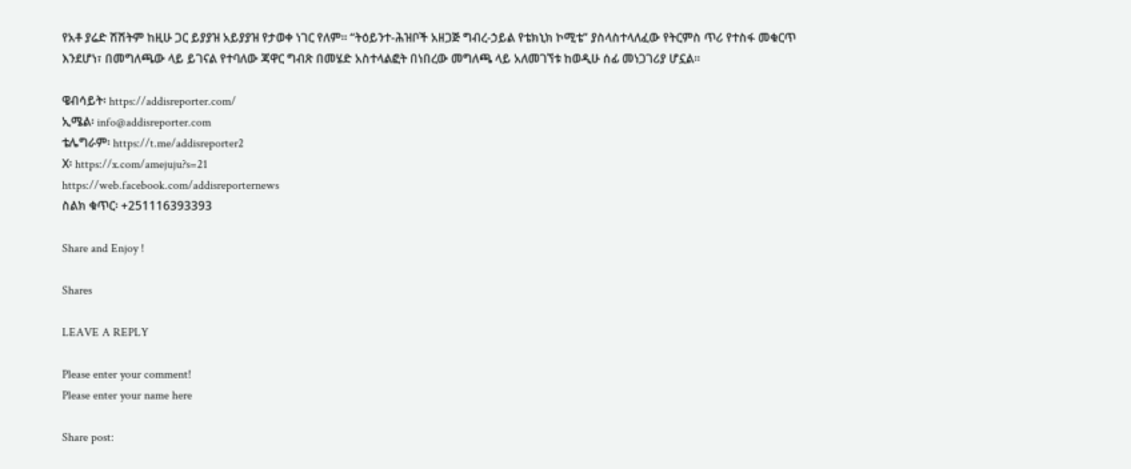የአቶ ያሬድ ሽሽትም ከዚሁ ጋር ይያያዝ አይያያዝ የታወቀ ነገር የለም። “ትዕይንተ-ሕዝቦች አዘጋጅ ግብረ-ኃይል የቴክኒክ ኮሚቴ” ያስላስተላለፈው የትርምስ ጥሪ የተስፋ መቁርጥ እንደሆነ፣ በመግለጫው ላይ ይገናል የተባለው ጃዋር ግብጽ በመሄድ አስተላልፎት በነበረው መግለጫ ላይ አለመገኘቱ ከወዲሁ ሰፊ መነጋገሪያ ሆኗል።

ዌብሳይት፡ https://addisreporter.com/
ኢሜል፡ info@addisreporter.com
ቴሌግራም፡ https://t.me/addisreporter2
X፡ https://x.com/amejuju?s=21
https://web.facebook.com/addisreporternews
ስልክ ቁጥር፡ +251116393393

Share and Enjoy !

Shares

LEAVE A REPLY

Please enter your comment!
Please enter your name here

Share post: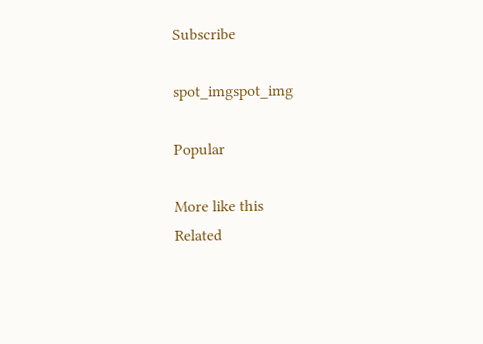Subscribe

spot_imgspot_img

Popular

More like this
Related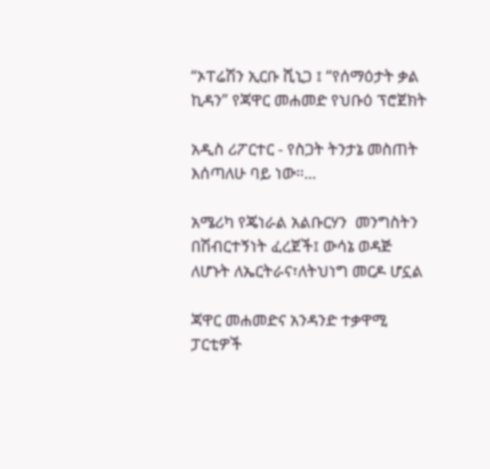“ኦፐሬሽን ኢርቡ ሺኒጋ ፤ “የሰማዕታት ቃል ኪዳን” የጃዋር መሐመድ የህቡዕ ፕሮጀክት

አዲስ ሪፖርተር - የስጋት ትንታኔ መስጠት እሰጣለሁ ባይ ነው።...

አሜሪካ የጄነራል አልቡርሃን  መንግስትን በሽብርተኝነት ፈረጀች፤ ውሳኔ ወዳጅ ለሆኑት ለኤርትራና፣ለትህነግ መርዶ ሆኗል

ጃዋር መሐመድና አንዳንድ ተቃዋሚ ፓርቲዎች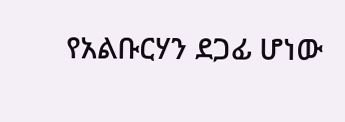የአልቡርሃን ደጋፊ ሆነው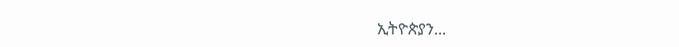ኢትዮጵያን...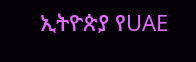ኢትዮጵያ የUAE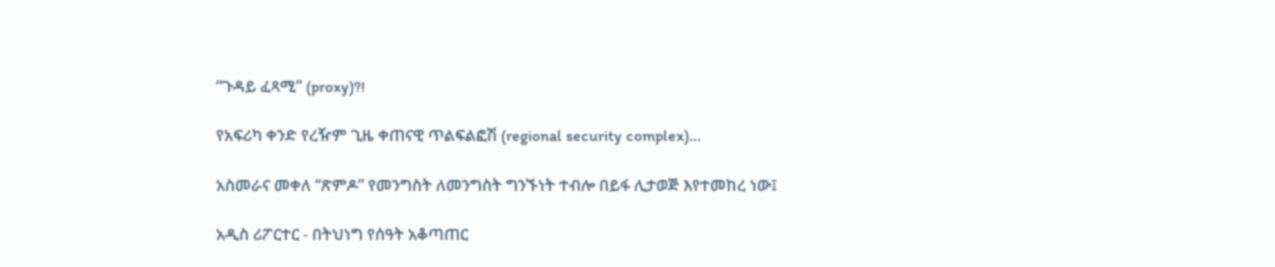“ጉዳይ ፈጻሚ” (proxy)?!

የአፍሪካ ቀንድ የረዥም ጊዜ ቀጠናዊ ጥልፍልፎሽ (regional security complex)...

አስመራና መቀለ “ጽምዶ” የመንግስት ለመንግስት ግንኙነት ተብሎ በይፋ ሊታወጅ እየተመከረ ነው፤

አዲስ ሪፖርተር - በትህነግ የሰዓት አቆጣጠር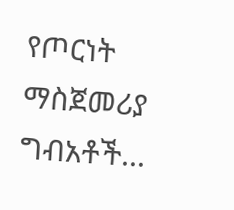የጦርነት ማስጀመሪያ ግብአቶች...